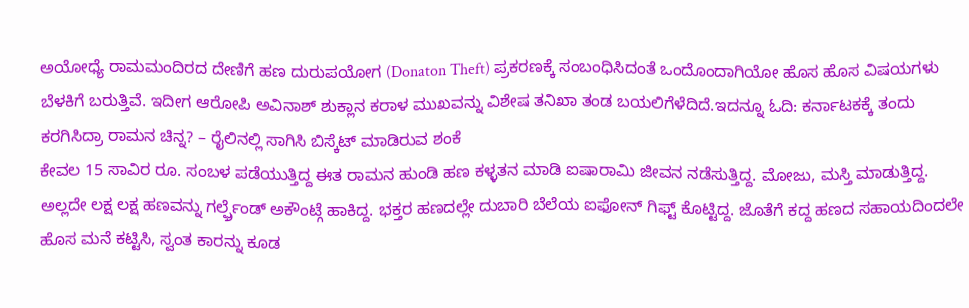ಅಯೋಧ್ಯೆ ರಾಮಮಂದಿರದ ದೇಣಿಗೆ ಹಣ ದುರುಪಯೋಗ (Donaton Theft) ಪ್ರಕರಣಕ್ಕೆ ಸಂಬಂಧಿಸಿದಂತೆ ಒಂದೊಂದಾಗಿಯೋ ಹೊಸ ಹೊಸ ವಿಷಯಗಳು ಬೆಳಕಿಗೆ ಬರುತ್ತಿವೆ. ಇದೀಗ ಆರೋಪಿ ಅವಿನಾಶ್ ಶುಕ್ಲಾನ ಕರಾಳ ಮುಖವನ್ನು ವಿಶೇಷ ತನಿಖಾ ತಂಡ ಬಯಲಿಗೆಳೆದಿದೆ.ಇದನ್ನೂ ಓದಿ: ಕರ್ನಾಟಕಕ್ಕೆ ತಂದು ಕರಗಿಸಿದ್ರಾ ರಾಮನ ಚಿನ್ನ? – ರೈಲಿನಲ್ಲಿ ಸಾಗಿಸಿ ಬಿಸ್ಕೆಟ್ ಮಾಡಿರುವ ಶಂಕೆ
ಕೇವಲ 15 ಸಾವಿರ ರೂ. ಸಂಬಳ ಪಡೆಯುತ್ತಿದ್ದ ಈತ ರಾಮನ ಹುಂಡಿ ಹಣ ಕಳ್ಳತನ ಮಾಡಿ ಐಷಾರಾಮಿ ಜೀವನ ನಡೆಸುತ್ತಿದ್ದ. ಮೋಜು, ಮಸ್ತಿ ಮಾಡುತ್ತಿದ್ದ. ಅಲ್ಲದೇ ಲಕ್ಷ ಲಕ್ಷ ಹಣವನ್ನು ಗರ್ಲ್ಫ್ರೆಂಡ್ ಅಕೌಂಟ್ಗೆ ಹಾಕಿದ್ದ. ಭಕ್ತರ ಹಣದಲ್ಲೇ ದುಬಾರಿ ಬೆಲೆಯ ಐಫೋನ್ ಗಿಫ್ಟ್ ಕೊಟ್ಟಿದ್ದ. ಜೊತೆಗೆ ಕದ್ದ ಹಣದ ಸಹಾಯದಿಂದಲೇ ಹೊಸ ಮನೆ ಕಟ್ಟಿಸಿ, ಸ್ವಂತ ಕಾರನ್ನು ಕೂಡ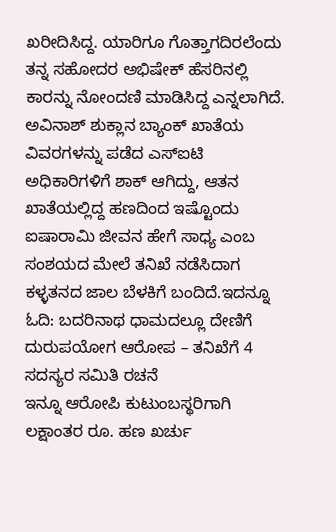ಖರೀದಿಸಿದ್ದ. ಯಾರಿಗೂ ಗೊತ್ತಾಗದಿರಲೆಂದು ತನ್ನ ಸಹೋದರ ಅಭಿಷೇಕ್ ಹೆಸರಿನಲ್ಲಿ ಕಾರನ್ನು ನೋಂದಣಿ ಮಾಡಿಸಿದ್ದ ಎನ್ನಲಾಗಿದೆ.
ಅವಿನಾಶ್ ಶುಕ್ಲಾನ ಬ್ಯಾಂಕ್ ಖಾತೆಯ ವಿವರಗಳನ್ನು ಪಡೆದ ಎಸ್ಐಟಿ ಅಧಿಕಾರಿಗಳಿಗೆ ಶಾಕ್ ಆಗಿದ್ದು, ಆತನ ಖಾತೆಯಲ್ಲಿದ್ದ ಹಣದಿಂದ ಇಷ್ಟೊಂದು ಐಷಾರಾಮಿ ಜೀವನ ಹೇಗೆ ಸಾಧ್ಯ ಎಂಬ ಸಂಶಯದ ಮೇಲೆ ತನಿಖೆ ನಡೆಸಿದಾಗ ಕಳ್ಳತನದ ಜಾಲ ಬೆಳಕಿಗೆ ಬಂದಿದೆ.ಇದನ್ನೂ ಓದಿ: ಬದರಿನಾಥ ಧಾಮದಲ್ಲೂ ದೇಣಿಗೆ ದುರುಪಯೋಗ ಆರೋಪ – ತನಿಖೆಗೆ 4 ಸದಸ್ಯರ ಸಮಿತಿ ರಚನೆ
ಇನ್ನೂ ಆರೋಪಿ ಕುಟುಂಬಸ್ಥರಿಗಾಗಿ ಲಕ್ಷಾಂತರ ರೂ. ಹಣ ಖರ್ಚು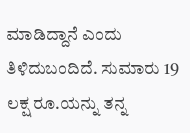ಮಾಡಿದ್ದಾನೆ ಎಂದು ತಿಳಿದುಬಂದಿದೆ. ಸುಮಾರು 19 ಲಕ್ಷ ರೂ.ಯನ್ನು ತನ್ನ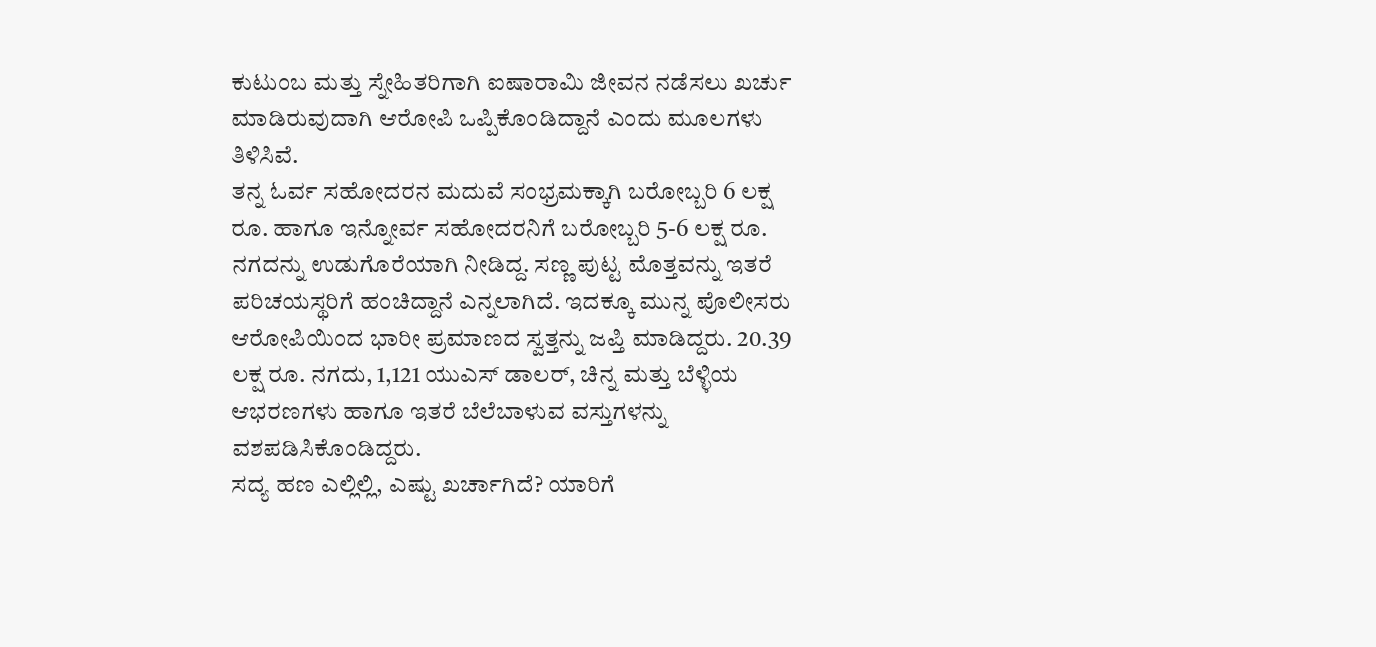ಕುಟುಂಬ ಮತ್ತು ಸ್ನೇಹಿತರಿಗಾಗಿ ಐಷಾರಾಮಿ ಜೀವನ ನಡೆಸಲು ಖರ್ಚು ಮಾಡಿರುವುದಾಗಿ ಆರೋಪಿ ಒಪ್ಪಿಕೊಂಡಿದ್ದಾನೆ ಎಂದು ಮೂಲಗಳು ತಿಳಿಸಿವೆ.
ತನ್ನ ಓರ್ವ ಸಹೋದರನ ಮದುವೆ ಸಂಭ್ರಮಕ್ಕಾಗಿ ಬರೋಬ್ಬರಿ 6 ಲಕ್ಷ ರೂ. ಹಾಗೂ ಇನ್ನೋರ್ವ ಸಹೋದರನಿಗೆ ಬರೋಬ್ಬರಿ 5-6 ಲಕ್ಷ ರೂ. ನಗದನ್ನು ಉಡುಗೊರೆಯಾಗಿ ನೀಡಿದ್ದ. ಸಣ್ಣ ಪುಟ್ಟ ಮೊತ್ತವನ್ನು ಇತರೆ ಪರಿಚಯಸ್ಥರಿಗೆ ಹಂಚಿದ್ದಾನೆ ಎನ್ನಲಾಗಿದೆ. ಇದಕ್ಕೂ ಮುನ್ನ ಪೊಲೀಸರು ಆರೋಪಿಯಿಂದ ಭಾರೀ ಪ್ರಮಾಣದ ಸ್ವತ್ತನ್ನು ಜಪ್ತಿ ಮಾಡಿದ್ದರು. 20.39 ಲಕ್ಷ ರೂ. ನಗದು, 1,121 ಯುಎಸ್ ಡಾಲರ್, ಚಿನ್ನ ಮತ್ತು ಬೆಳ್ಳಿಯ ಆಭರಣಗಳು ಹಾಗೂ ಇತರೆ ಬೆಲೆಬಾಳುವ ವಸ್ತುಗಳನ್ನು ವಶಪಡಿಸಿಕೊಂಡಿದ್ದರು.
ಸದ್ಯ ಹಣ ಎಲ್ಲಿಲ್ಲಿ, ಎಷ್ಟು ಖರ್ಚಾಗಿದೆ? ಯಾರಿಗೆ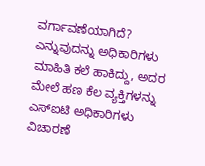ವರ್ಗಾವಣೆಯಾಗಿದೆ? ಎನ್ನುವುದನ್ನು ಅಧಿಕಾರಿಗಳು ಮಾಹಿತಿ ಕಲೆ ಹಾಕಿದ್ದು, ಅದರ ಮೇಲೆ ಹಣ ಕೆಲ ವ್ಯಕ್ತಿಗಳನ್ನು ಎಸ್ಐಟಿ ಅಧಿಕಾರಿಗಳು ವಿಚಾರಣೆ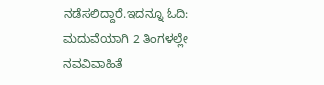ನಡೆಸಲಿದ್ದಾರೆ.ಇದನ್ನೂ ಓದಿ: ಮದುವೆಯಾಗಿ 2 ತಿಂಗಳಲ್ಲೇ ನವವಿವಾಹಿತೆ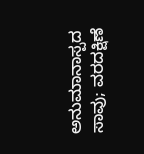ಅನುಮಾನಾಸ್ಪದ ಸಾವು; ವರದಕ್ಷಿಣೆ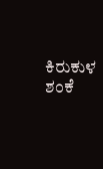ಕಿರುಕುಳ ಶಂಕೆ